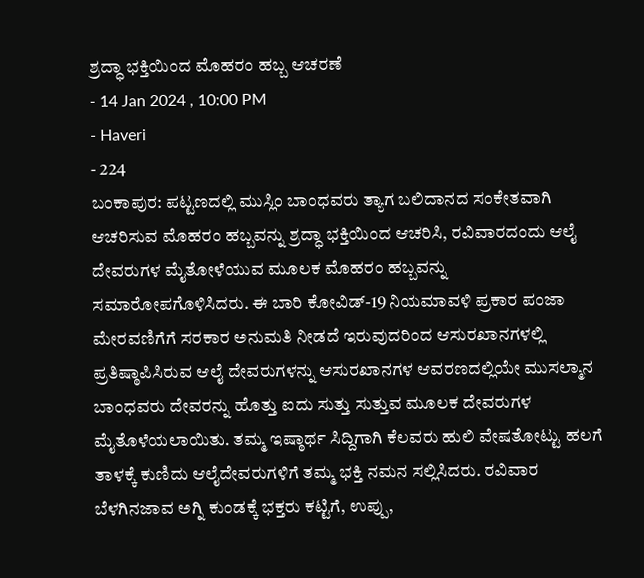ಶ್ರದ್ಧಾ ಭಕ್ತಿಯಿಂದ ಮೊಹರಂ ಹಬ್ಬ ಆಚರಣೆ
- 14 Jan 2024 , 10:00 PM
- Haveri
- 224
ಬಂಕಾಪುರ: ಪಟ್ಟಣದಲ್ಲಿ ಮುಸ್ಲಿಂ ಬಾಂಧವರು ತ್ಯಾಗ ಬಲಿದಾನದ ಸಂಕೇತವಾಗಿ ಆಚರಿಸುವ ಮೊಹರಂ ಹಬ್ಬವನ್ನು ಶ್ರದ್ಧಾ ಭಕ್ತಿಯಿಂದ ಆಚರಿಸಿ, ರವಿವಾರದಂದು ಆಲೈ ದೇವರುಗಳ ಮೈತೋಳೆಯುವ ಮೂಲಕ ಮೊಹರಂ ಹಬ್ಬವನ್ನು ಸಮಾರೋಪಗೊಳಿಸಿದರು. ಈ ಬಾರಿ ಕೋವಿಡ್-19 ನಿಯಮಾವಳಿ ಪ್ರಕಾರ ಪಂಜಾ ಮೇರವಣಿಗೆಗೆ ಸರಕಾರ ಅನುಮತಿ ನೀಡದೆ ಇರುವುದರಿಂದ ಆಸುರಖಾನಗಳಲ್ಲಿ ಪ್ರತಿಷ್ಠಾಪಿಸಿರುವ ಆಲೈ ದೇವರುಗಳನ್ನು ಆಸುರಖಾನಗಳ ಆವರಣದಲ್ಲಿಯೇ ಮುಸಲ್ಮಾನ ಬಾಂಧವರು ದೇವರನ್ನು ಹೊತ್ತು ಐದು ಸುತ್ತು ಸುತ್ತುವ ಮೂಲಕ ದೇವರುಗಳ ಮೈತೊಳೆಯಲಾಯಿತು. ತಮ್ಮ ಇಷ್ಠಾರ್ಥ ಸಿದ್ದಿಗಾಗಿ ಕೆಲವರು ಹುಲಿ ವೇಷತೋಟ್ಟು ಹಲಗೆ ತಾಳಕ್ಕೆ ಕುಣಿದು ಆಲೈದೇವರುಗಳಿಗೆ ತಮ್ಮ ಭಕ್ತಿ ನಮನ ಸಲ್ಲಿಸಿದರು. ರವಿವಾರ ಬೆಳಗಿನಜಾವ ಅಗ್ನಿ ಕುಂಡಕ್ಕೆ ಭಕ್ತರು ಕಟ್ಟಿಗೆ, ಉಪ್ಪು,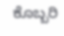ಕೊಬ್ಬರಿ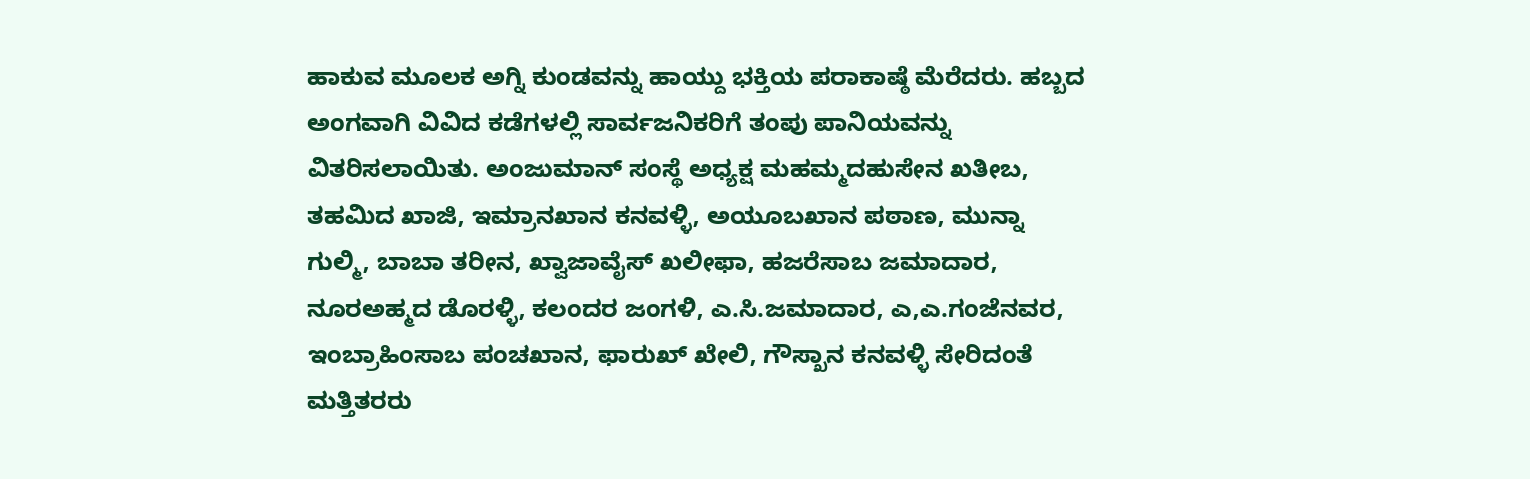ಹಾಕುವ ಮೂಲಕ ಅಗ್ನಿ ಕುಂಡವನ್ನು ಹಾಯ್ದು ಭಕ್ತಿಯ ಪರಾಕಾಷ್ಠೆ ಮೆರೆದರು. ಹಬ್ಬದ ಅಂಗವಾಗಿ ವಿವಿದ ಕಡೆಗಳಲ್ಲಿ ಸಾರ್ವಜನಿಕರಿಗೆ ತಂಪು ಪಾನಿಯವನ್ನು ವಿತರಿಸಲಾಯಿತು. ಅಂಜುಮಾನ್ ಸಂಸ್ಥೆ ಅಧ್ಯಕ್ಷ ಮಹಮ್ಮದಹುಸೇನ ಖತೀಬ, ತಹಮಿದ ಖಾಜಿ, ಇಮ್ರಾನಖಾನ ಕನವಳ್ಳಿ, ಅಯೂಬಖಾನ ಪಠಾಣ, ಮುನ್ನಾ ಗುಲ್ಮಿ, ಬಾಬಾ ತರೀನ, ಖ್ವಾಜಾವೈಸ್ ಖಲೀಫಾ, ಹಜರೆಸಾಬ ಜಮಾದಾರ, ನೂರಅಹ್ಮದ ಡೊರಳ್ಳಿ, ಕಲಂದರ ಜಂಗಳಿ, ಎ.ಸಿ.ಜಮಾದಾರ, ಎ,ಎ.ಗಂಜೆನವರ, ಇಂಬ್ರಾಹಿಂಸಾಬ ಪಂಚಖಾನ, ಫಾರುಖ್ ಖೇಲಿ, ಗೌಸ್ಖಾನ ಕನವಳ್ಳಿ ಸೇರಿದಂತೆ ಮತ್ತಿತರರು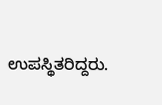ಉಪಸ್ಥಿತರಿದ್ದರು.